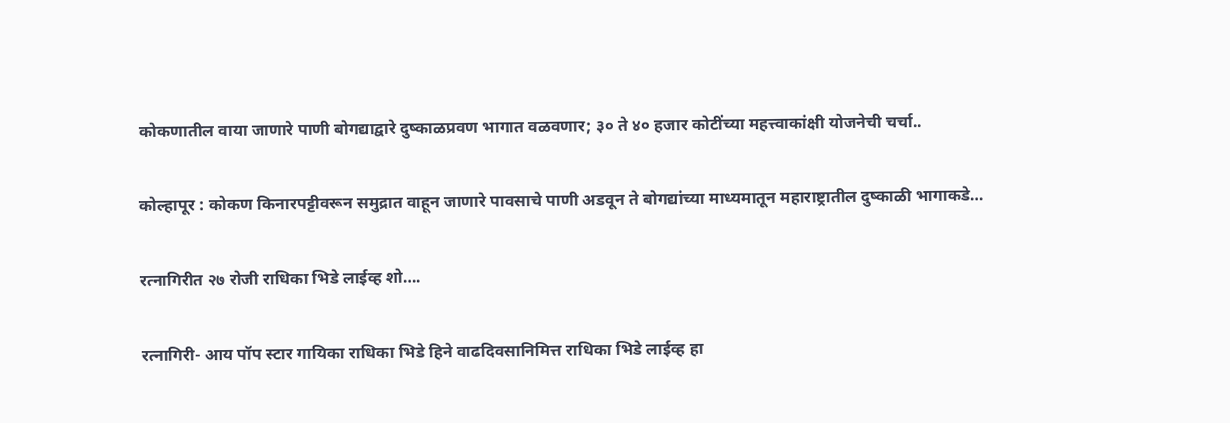कोकणातील वाया जाणारे पाणी बोगद्याद्वारे दुष्काळप्रवण भागात वळवणार; ३० ते ४० हजार कोटींच्या महत्त्वाकांक्षी योजनेची चर्चा..

कोल्हापूर : कोकण किनारपट्टीवरून समुद्रात वाहून जाणारे पावसाचे पाणी अडवून ते बोगद्यांच्या माध्यमातून महाराष्ट्रातील दुष्काळी भागाकडे…

रत्नागिरीत २७ रोजी राधिका भिडे लाईव्ह शो….

रत्नागिरी- आय पॉप स्टार गायिका राधिका भिडे हिने वाढदिवसानिमित्त राधिका भिडे लाईव्ह हा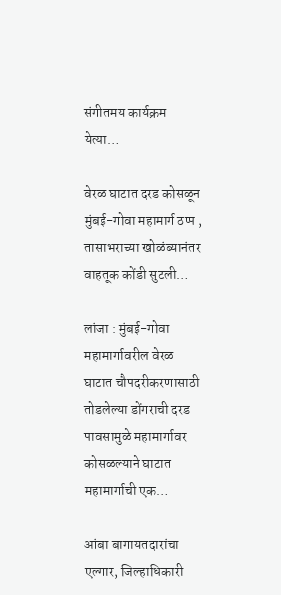संगीतमय कार्यक्रम येत्या…

वेरळ घाटात दरड कोसळून मुंबई-गोवा महामार्ग ठप्‍प , तासाभराच्या खोळंब्यानंतर वाहतूक कोंडी सुटली…

लांजा : मुंबई-गोवा महामार्गावरील वेरळ घाटात चौपदरीकरणासाठी तोडलेल्या डोंगराची दरड पावसामुळे महामार्गावर कोसळल्याने घाटात महामार्गाची एक…

आंबा बागायतदारांचा एल्गार, जिल्हाधिकारी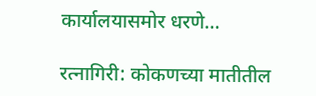कार्यालयासमोर धरणे…

रत्नागिरी: कोकणच्या मातीतील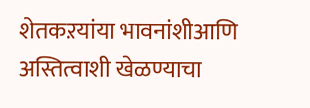शेतकऱयांया भावनांशीआणि अस्तित्वाशी खेळण्याचा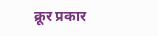क्रूर प्रकार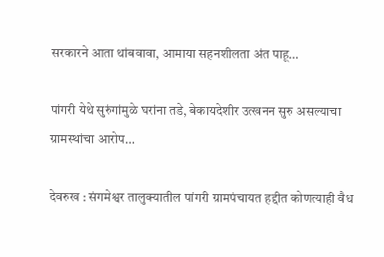सरकारने आता थांबवावा, आमाया सहनशीलता अंत पाहू…

पांगरी येथे सुरुंगांमुळे घरांना तडे, बेकायदेशीर उत्खनन सुरु असल्याचा ग्रामस्थांचा आरोप…

देवरुख : संगमेश्वर तालुक्यातील पांगरी ग्रामपंचायत हद्दीत कोणत्याही वैध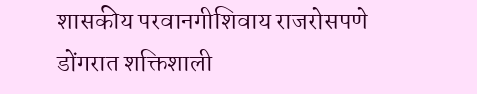शासकीय परवानगीशिवाय राजरोसपणे डोंगरात शक्तिशाली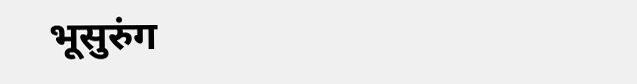भूसुरुंग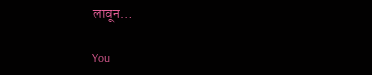लावून…

You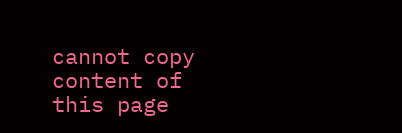cannot copy content of this page